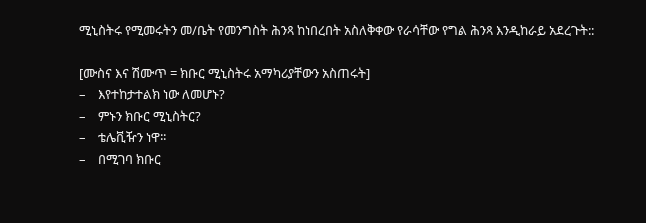ሚኒስትሩ የሚመሩትን መ/ቤት የመንግስት ሕንጻ ከነበረበት አስለቅቀው የራሳቸው የግል ሕንጻ እንዲከራይ አደረጉት::

[ሙስና እና ሽሙጥ = ክቡር ሚኒስትሩ አማካሪያቸውን አስጠሩት]
–    እየተከታተልክ ነው ለመሆኑ?
–    ምኑን ክቡር ሚኒስትር?
–    ቴሌቪዥን ነዋ፡፡
–    በሚገባ ክቡር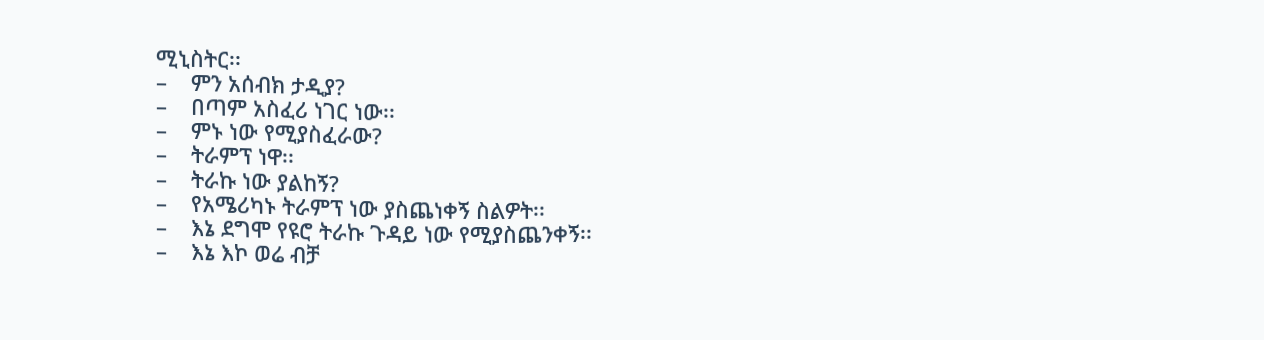ሚኒስትር፡፡
–    ምን አሰብክ ታዲያ?
–    በጣም አስፈሪ ነገር ነው፡፡
–    ምኑ ነው የሚያስፈራው?
–    ትራምፕ ነዋ፡፡
–    ትራኩ ነው ያልከኝ?
–    የአሜሪካኑ ትራምፕ ነው ያስጨነቀኝ ስልዎት፡፡
–    እኔ ደግሞ የዩሮ ትራኩ ጉዳይ ነው የሚያስጨንቀኝ፡፡
–    እኔ እኮ ወሬ ብቻ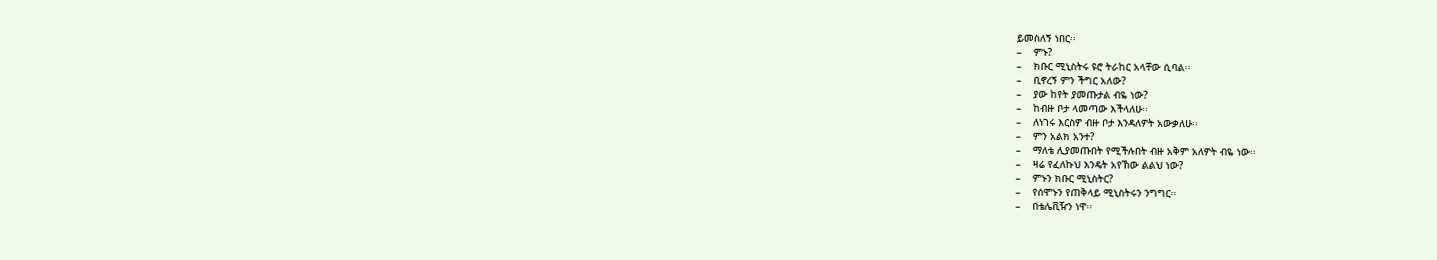ይመስለኝ ነበር፡፡
–    ምኑ?
–    ክቡር ሚኒስትሩ ዩሮ ትራከር አላቸው ሲባል፡፡
–    ቢኖረኝ ምን ችግር አለው?
–    ያው ከየት ያመጡታል ብዬ ነው?
–    ከብዙ ቦታ ላመጣው እችላለሁ፡፡
–    ለነገሩ እርስዎ ብዙ ቦታ እንዳለዎት አውቃለሁ፡፡
–    ምን አልክ አንተ?
–    ማለቴ ሊያመጡበት የሚችሉበት ብዙ አቅም አለዎት ብዬ ነው፡፡
–    ዛሬ የፈለኩህ እንዴት አየኸው ልልህ ነው?
–    ምኑን ክቡር ሚኒስትር?
–    የሰሞኑን የጠቅላይ ሚኒስትሩን ንግግር፡፡
–    በቴሌቪዥን ነዋ፡፡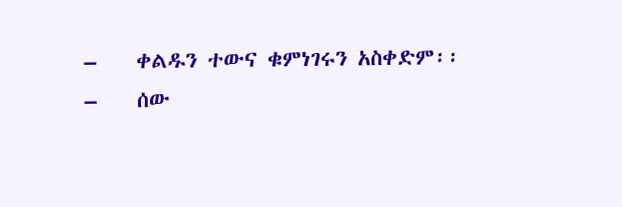–    ቀልዱን ተውና ቁምነገሩን አስቀድም፡፡
–    ሰው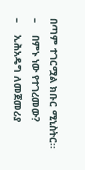በጣም ተገርሟል ክቡር ሚኒስትር፡፡
–    በምኑ ነው የተገረመው?
–    ኢሕአዴግ ለመጀመሪያ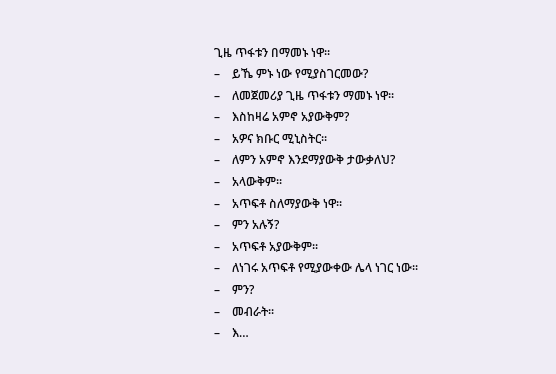ጊዜ ጥፋቱን በማመኑ ነዋ፡፡
–    ይኼ ምኑ ነው የሚያስገርመው?
–    ለመጀመሪያ ጊዜ ጥፋቱን ማመኑ ነዋ፡፡
–    እስከዛሬ አምኖ አያውቅም?
–    አዎና ክቡር ሚኒስትር፡፡
–    ለምን አምኖ እንደማያውቅ ታውቃለህ?
–    አላውቅም፡፡
–    አጥፍቶ ስለማያውቅ ነዋ፡፡
–    ምን አሉኝ?
–    አጥፍቶ አያውቅም፡፡
–    ለነገሩ አጥፍቶ የሚያውቀው ሌላ ነገር ነው፡፡
–    ምን?
–    መብራት፡፡
–    እ…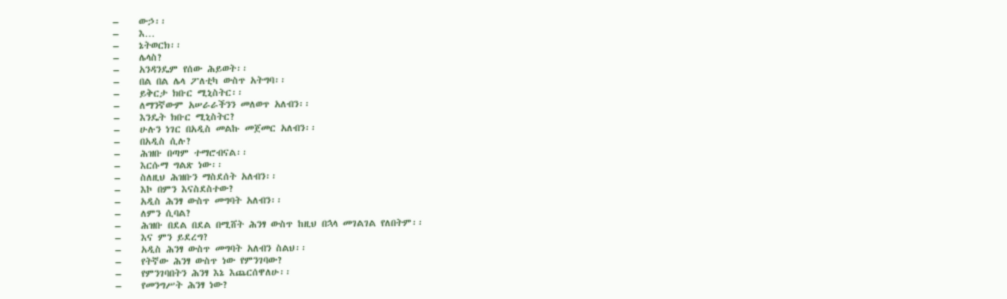–    ውኃ፡፡
–    እ…
–    ኔትወርክ፡፡
–    ሌላስ?
–    አንዳንዴም የሰው ሕይወት፡፡
–    በል በል ሌላ ፖለቲካ ውስጥ አትግባ፡፡
–    ይቅርታ ክቡር ሚኒስትር፡፡
–    ለማንኛውም አሠራራችንን መለወጥ አለብን፡፡
–    እንዴት ክቡር ሚኒስትር?
–    ሁሉን ነገር በአዲስ መልኩ መጀመር አለብን፡፡
–    በአዲስ ሲሉ?
–    ሕዝቡ በጣም ተማሮብናል፡፡
–    እርሱማ ግልጽ ነው፡፡
–    ስለዚህ ሕዝቡን ማስደሰት አለብን፡፡
–    እኮ በምን እናስደስተው?
–    አዲስ ሕንፃ ውስጥ መግባት አለብን፡፡
–    ለምን ሲባል?
–    ሕዝቡ በደል በደል በሚሸት ሕንፃ ውስጥ ከዚህ በኋላ መገልገል የለበትም፡፡
–    እና ምን ይደረግ?
–    አዲስ ሕንፃ ውስጥ መግባት አለብን ስልህ፡፡
–    የትኛው ሕንፃ ውስጥ ነው የምንገባው?
–    የምንገባበትን ሕንፃ እኔ እጨርሰዋለሁ፡፡
–    የመንግሥት ሕንፃ ነው?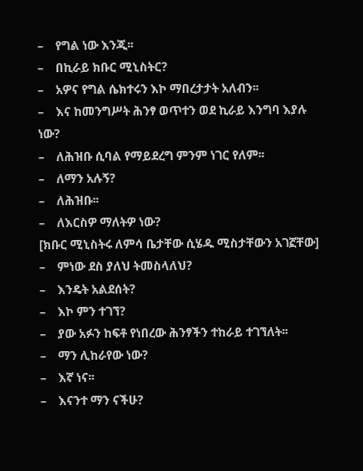–    የግል ነው እንጂ፡፡
–    በኪራይ ክቡር ሚኒስትር?
–    አዎና የግል ሴክተሩን እኮ ማበረታታት አለብን፡፡
–    እና ከመንግሥት ሕንፃ ወጥተን ወደ ኪራይ እንግባ እያሉ ነው?
–    ለሕዝቡ ሲባል የማይደረግ ምንም ነገር የለም፡፡
–    ለማን አሉኝ?
–    ለሕዝቡ፡፡
–    ለእርስዎ ማለትዎ ነው?
[ክቡር ሚኒስትሩ ለምሳ ቤታቸው ሲሄዱ ሚስታቸውን አገኟቸው]
–    ምነው ደስ ያለህ ትመስላለህ?
–    እንዴት አልደሰት?
–    እኮ ምን ተገኘ?
–    ያው አፉን ከፍቶ የነበረው ሕንፃችን ተከራይ ተገኘለት፡፡
–    ማን ሊከራየው ነው?
–    እኛ ነና፡፡
–    እናንተ ማን ናችሁ?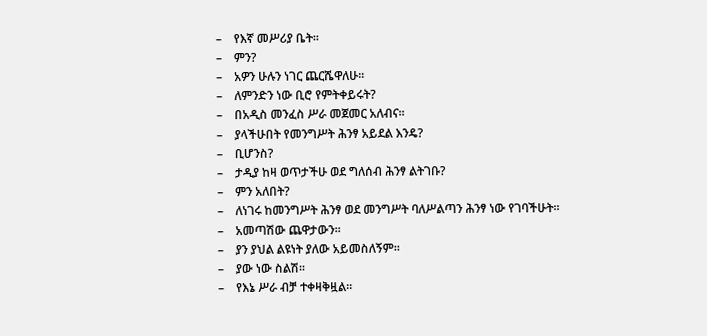–    የእኛ መሥሪያ ቤት፡፡
–    ምን?
–    አዎን ሁሉን ነገር ጨርሼዋለሁ፡፡
–    ለምንድን ነው ቢሮ የምትቀይሩት?
–    በአዲስ መንፈስ ሥራ መጀመር አለብና፡፡
–    ያላችሁበት የመንግሥት ሕንፃ አይደል እንዴ?
–    ቢሆንስ?
–    ታዲያ ከዛ ወጥታችሁ ወደ ግለሰብ ሕንፃ ልትገቡ?
–    ምን አለበት?
–    ለነገሩ ከመንግሥት ሕንፃ ወደ መንግሥት ባለሥልጣን ሕንፃ ነው የገባችሁት፡፡
–    አመጣሽው ጨዋታውን፡፡
–    ያን ያህል ልዩነት ያለው አይመስለኝም፡፡
–    ያው ነው ስልሽ፡፡
–    የእኔ ሥራ ብቻ ተቀዛቅዟል፡፡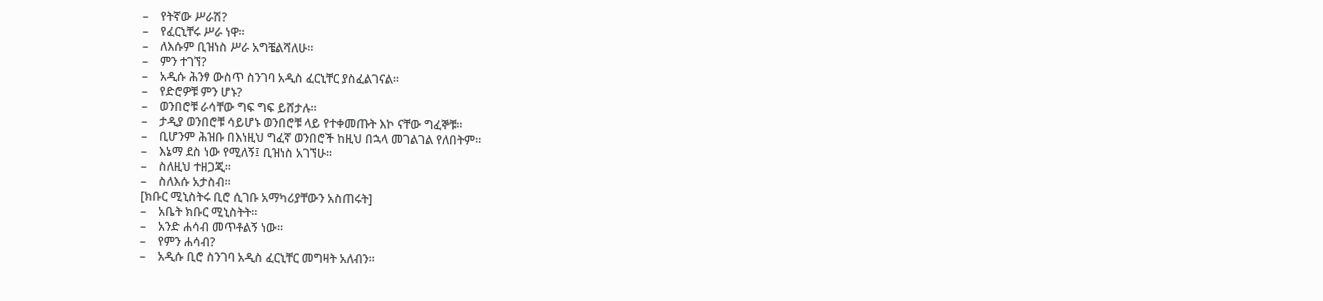–    የትኛው ሥራሽ?
–    የፈርኒቸሩ ሥራ ነዋ፡፡
–    ለእሱም ቢዝነስ ሥራ አግቼልሻለሁ፡፡
–    ምን ተገኘ?
–    አዲሱ ሕንፃ ውስጥ ስንገባ አዲስ ፈርኒቸር ያስፈልገናል፡፡
–    የድሮዎቹ ምን ሆኑ?
–    ወንበሮቹ ራሳቸው ግፍ ግፍ ይሸታሉ፡፡
–    ታዲያ ወንበሮቹ ሳይሆኑ ወንበሮቹ ላይ የተቀመጡት እኮ ናቸው ግፈኞቹ፡፡
–    ቢሆንም ሕዝቡ በእነዚህ ግፈኛ ወንበሮች ከዚህ በኋላ መገልገል የለበትም፡፡
–    እኔማ ደስ ነው የሚለኝ፤ ቢዝነስ አገኘሁ፡፡
–    ስለዚህ ተዘጋጂ፡፡
–    ስለእሱ አታስብ፡፡
[ክቡር ሚኒስትሩ ቢሮ ሲገቡ አማካሪያቸውን አስጠሩት]
–    አቤት ክቡር ሚኒስትት፡፡
–    አንድ ሐሳብ መጥቶልኝ ነው፡፡
–    የምን ሐሳብ?
–    አዲሱ ቢሮ ስንገባ አዲስ ፈርኒቸር መግዛት አለብን፡፡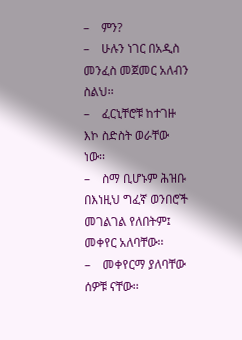–    ምን?
–    ሁሉን ነገር በአዲስ መንፈስ መጀመር አለብን ስልህ፡፡
–    ፈርኒቸሮቹ ከተገዙ እኮ ስድስት ወራቸው ነው፡፡
–    ስማ ቢሆኑም ሕዝቡ በእነዚህ ግፈኛ ወንበሮች መገልገል የለበትም፤ መቀየር አለባቸው፡፡
–    መቀየርማ ያለባቸው ሰዎቹ ናቸው፡፡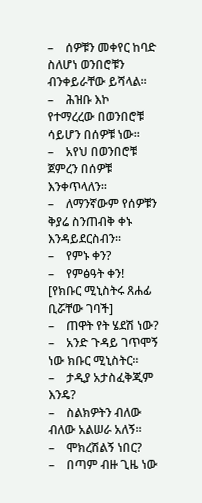–    ሰዎቹን መቀየር ከባድ ስለሆነ ወንበሮቹን ብንቀይራቸው ይሻላል፡፡
–    ሕዝቡ እኮ የተማረረው በወንበሮቹ ሳይሆን በሰዎቹ ነው፡፡
–    አየህ በወንበሮቹ ጀምረን በሰዎቹ እንቀጥላለን፡፡
–    ለማንኛውም የሰዎቹን ቅያሬ ስንጠብቅ ቀኑ እንዳይደርስብን፡፡
–    የምኑ ቀን?
–    የምፅዓት ቀን!
[የክቡር ሚኒስትሩ ጸሐፊ ቢሯቸው ገባች]
–    ጠዋት የት ሄደሽ ነው?
–    አንድ ጉዳይ ገጥሞኝ ነው ክቡር ሚኒስትር፡፡
–    ታዲያ አታስፈቅጂም እንዴ?
–    ስልክዎትን ብለው ብለው አልሠራ አለኝ፡፡
–    ሞክረሽልኝ ነበር?
–    በጣም ብዙ ጊዜ ነው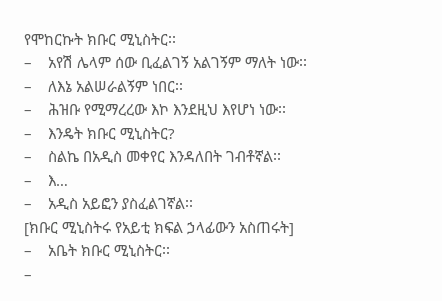የሞከርኩት ክቡር ሚኒስትር፡፡
–    አየሽ ሌላም ሰው ቢፈልገኝ አልገኝም ማለት ነው፡፡
–    ለእኔ አልሠራልኝም ነበር፡፡
–    ሕዝቡ የሚማረረው እኮ እንደዚህ እየሆነ ነው፡፡
–    እንዴት ክቡር ሚኒስትር?
–    ስልኬ በአዲስ መቀየር እንዳለበት ገብቶኛል፡፡
–    እ…
–    አዲስ አይፎን ያስፈልገኛል፡፡
[ክቡር ሚኒስትሩ የአይቲ ክፍል ኃላፊውን አስጠሩት]
–    አቤት ክቡር ሚኒስትር፡፡
–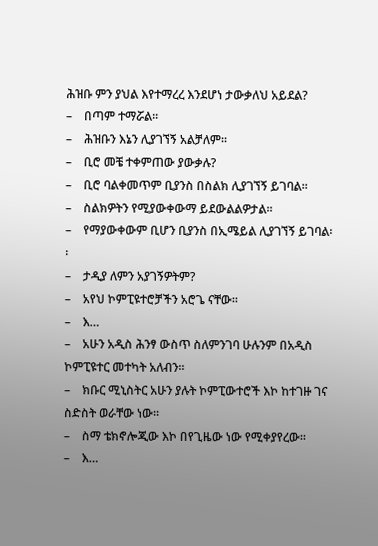ሕዝቡ ምን ያህል እየተማረረ እንደሆነ ታውቃለህ አይደል?
–    በጣም ተማሯል፡፡
–    ሕዝቡን እኔን ሊያገኘኝ አልቻለም፡፡
–    ቢሮ መቼ ተቀምጠው ያውቃሉ?
–    ቢሮ ባልቀመጥም ቢያንስ በስልክ ሊያገኘኝ ይገባል፡፡
–    ስልክዎትን የሚያውቀውማ ይደውልልዎታል፡፡
–    የማያውቀውም ቢሆን ቢያንስ በኢሜይል ሊያገኘኝ ይገባል፡፡
–    ታዲያ ለምን አያገኝዎትም?
–    አየህ ኮምፒዩተሮቻችን አሮጌ ናቸው፡፡
–    እ…
–    አሁን አዲስ ሕንፃ ውስጥ ስለምንገባ ሁሉንም በአዲስ ኮምፒዩተር መተካት አለብን፡፡
–    ክቡር ሚኒስትር አሁን ያሉት ኮምፒውተሮች እኮ ከተገዙ ገና ስድስት ወራቸው ነው፡፡
–    ስማ ቴክኖሎጂው እኮ በየጊዜው ነው የሚቀያየረው፡፡
–    እ…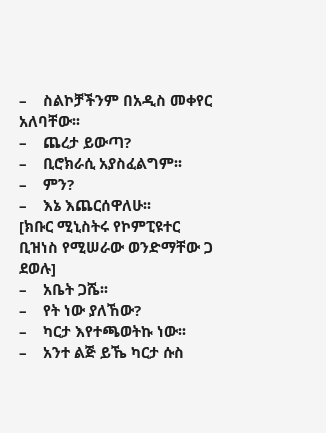–    ስልኮቻችንም በአዲስ መቀየር አለባቸው፡፡
–    ጨረታ ይውጣ?
–    ቢሮክራሲ አያስፈልግም፡፡
–    ምን?
–    እኔ እጨርሰዋለሁ፡፡
[ክቡር ሚኒስትሩ የኮምፒዩተር ቢዝነስ የሚሠራው ወንድማቸው ጋ ደወሉ]
–    አቤት ጋሼ፡፡
–    የት ነው ያለኸው?
–    ካርታ እየተጫወትኩ ነው፡፡
–    አንተ ልጅ ይኼ ካርታ ሱስ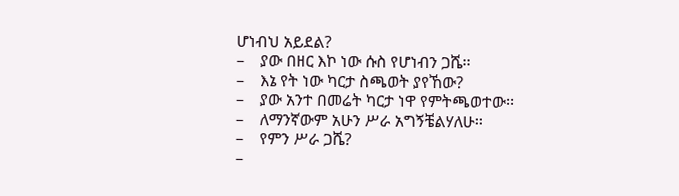ሆነብህ አይደል?
–    ያው በዘር እኮ ነው ሱስ የሆነብን ጋሼ፡፡
–    እኔ የት ነው ካርታ ስጫወት ያየኸው?
–    ያው አንተ በመሬት ካርታ ነዋ የምትጫወተው፡፡
–    ለማንኛውም አሁን ሥራ አግኝቼልሃለሁ፡፡
–    የምን ሥራ ጋሼ?
–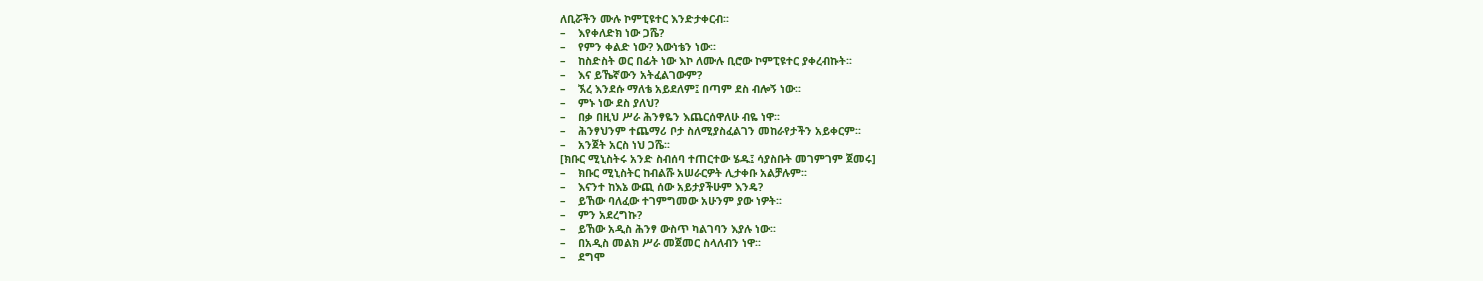ለቢሯችን ሙሉ ኮምፒዩተር እንድታቀርብ፡፡
–    እየቀለድክ ነው ጋሼ?
–    የምን ቀልድ ነው? እውነቴን ነው፡፡
–    ከስድስት ወር በፊት ነው እኮ ለሙሉ ቢሮው ኮምፒዩተር ያቀረብኩት፡፡
–    እና ይኼኛውን አትፈልገውም?
–    ኧረ እንደሱ ማለቴ አይደለም፤ በጣም ደስ ብሎኝ ነው፡፡
–    ምኑ ነው ደስ ያለህ?
–    በቃ በዚህ ሥራ ሕንፃዬን እጨርሰዋለሁ ብዬ ነዋ፡፡
–    ሕንፃህንም ተጨማሪ ቦታ ስለሚያስፈልገን መከራየታችን አይቀርም፡፡
–    አንጀት አርስ ነህ ጋሼ፡፡
[ክቡር ሚኒስትሩ አንድ ስብሰባ ተጠርተው ሄዱ፤ ሳያስቡት መገምገም ጀመሩ]
–    ክቡር ሚኒስትር ከብልሹ አሠራርዎት ሊታቀቡ አልቻሉም፡፡
–    እናንተ ከእኔ ውጪ ሰው አይታያችሁም እንዴ?
–    ይኸው ባለፈው ተገምግመው አሁንም ያው ነዎት፡፡
–    ምን አደረግኩ?
–    ይኸው አዲስ ሕንፃ ውስጥ ካልገባን እያሉ ነው፡፡
–    በአዲስ መልክ ሥራ መጀመር ስላለብን ነዋ፡፡
–    ደግሞ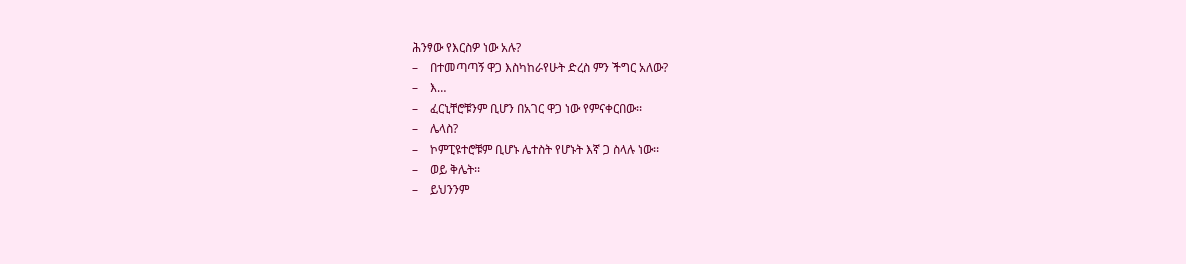ሕንፃው የእርስዎ ነው አሉ?
–    በተመጣጣኝ ዋጋ እስካከራየሁት ድረስ ምን ችግር አለው?
–    እ…
–    ፈርኒቸሮቹንም ቢሆን በአገር ዋጋ ነው የምናቀርበው፡፡
–    ሌላስ?
–    ኮምፒዩተሮቹም ቢሆኑ ሌተስት የሆኑት እኛ ጋ ስላሉ ነው፡፡
–    ወይ ቅሌት፡፡
–    ይህንንም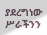ያደረግነው ሥራችንን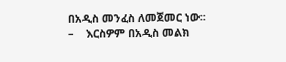በአዲስ መንፈስ ለመጀመር ነው፡፡
–    እርስዎም በአዲስ መልክ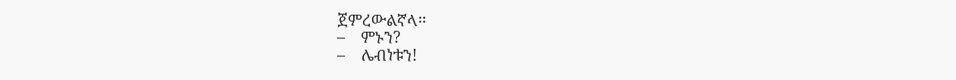ጀምረውልኛላ፡፡
–    ምኑን?
–    ሌብነቱን!